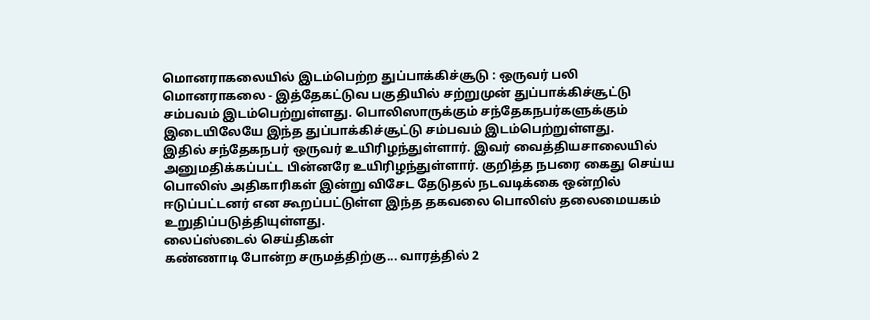மொனராகலையில் இடம்பெற்ற துப்பாக்கிச்சூடு : ஒருவர் பலி
மொனராகலை - இத்தேகட்டுவ பகுதியில் சற்றுமுன் துப்பாக்கிச்சூட்டு சம்பவம் இடம்பெற்றுள்ளது. பொலிஸாருக்கும் சந்தேகநபர்களுக்கும் இடையிலேயே இந்த துப்பாக்கிச்சூட்டு சம்பவம் இடம்பெற்றுள்ளது.
இதில் சந்தேகநபர் ஒருவர் உயிரிழந்துள்ளார். இவர் வைத்தியசாலையில் அனுமதிக்கப்பட்ட பின்னரே உயிரிழந்துள்ளார். குறித்த நபரை கைது செய்ய பொலிஸ் அதிகாரிகள் இன்று விசேட தேடுதல் நடவடிக்கை ஒன்றில் ஈடுப்பட்டனர் என கூறப்பட்டுள்ள இந்த தகவலை பொலிஸ் தலைமையகம் உறுதிப்படுத்தியுள்ளது.
லைப்ஸ்டைல் செய்திகள்
கண்ணாடி போன்ற சருமத்திற்கு... வாரத்தில் 2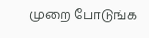முறை போடுங்க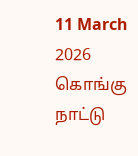11 March 2026
கொங்கு நாட்டு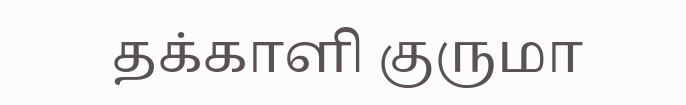தக்காளி குருமா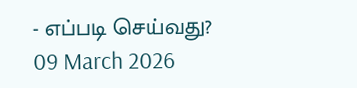- எப்படி செய்வது?
09 March 2026